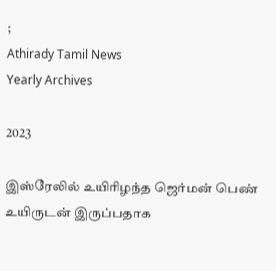;
Athirady Tamil News
Yearly Archives

2023

இஸ்ரேலில் உயிரிழந்த ஜெர்மன் பெண் உயிருடன் இருப்பதாக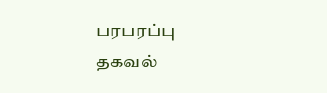பரபரப்பு தகவல்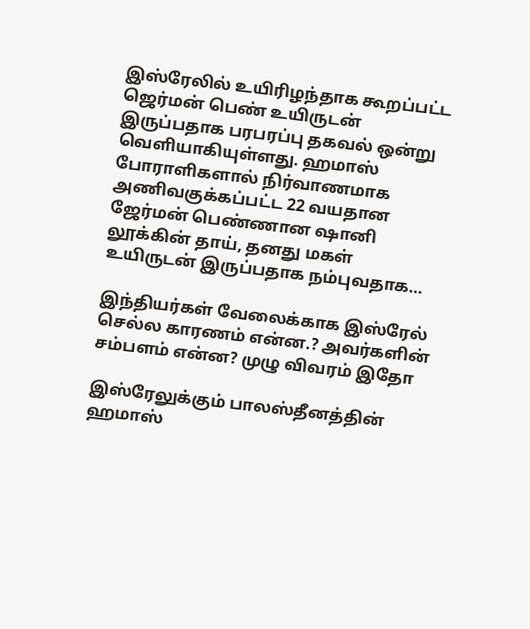இஸ்ரேலில் உயிரிழந்தாக கூறப்பட்ட ஜெர்மன் பெண் உயிருடன் இருப்பதாக பரபரப்பு தகவல் ஒன்று வெளியாகியுள்ளது. ஹமாஸ் போராளிகளால் நிர்வாணமாக அணிவகுக்கப்பட்ட 22 வயதான ஜேர்மன் பெண்ணான ஷானி லூக்கின் தாய், தனது மகள் உயிருடன் இருப்பதாக நம்புவதாக…

இந்தியர்கள் வேலைக்காக இஸ்ரேல் செல்ல காரணம் என்ன.? அவர்களின் சம்பளம் என்ன? முழு விவரம் இதோ

இஸ்ரேலுக்கும் பாலஸ்தீனத்தின் ஹமாஸ்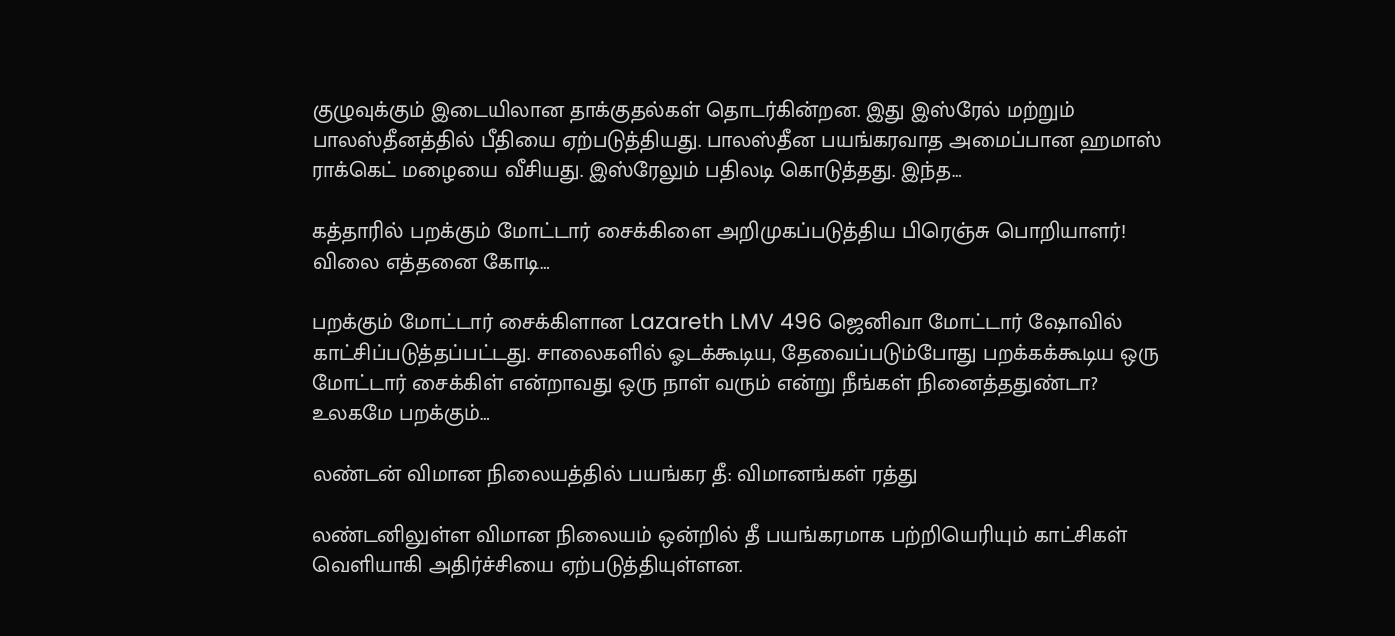குழுவுக்கும் இடையிலான தாக்குதல்கள் தொடர்கின்றன. இது இஸ்ரேல் மற்றும் பாலஸ்தீனத்தில் பீதியை ஏற்படுத்தியது. பாலஸ்தீன பயங்கரவாத அமைப்பான ஹமாஸ் ராக்கெட் மழையை வீசியது. இஸ்ரேலும் பதிலடி கொடுத்தது. இந்த…

கத்தாரில் பறக்கும் மோட்டார் சைக்கிளை அறிமுகப்படுத்திய பிரெஞ்சு பொறியாளர்! விலை எத்தனை கோடி…

பறக்கும் மோட்டார் சைக்கிளான Lazareth LMV 496 ஜெனிவா மோட்டார் ஷோவில் காட்சிப்படுத்தப்பட்டது. சாலைகளில் ஓடக்கூடிய, தேவைப்படும்போது பறக்கக்கூடிய ஒரு மோட்டார் சைக்கிள் என்றாவது ஒரு நாள் வரும் என்று நீங்கள் நினைத்ததுண்டா? உலகமே பறக்கும்…

லண்டன் விமான நிலையத்தில் பயங்கர தீ: விமானங்கள் ரத்து

லண்டனிலுள்ள விமான நிலையம் ஒன்றில் தீ பயங்கரமாக பற்றியெரியும் காட்சிகள் வெளியாகி அதிர்ச்சியை ஏற்படுத்தியுள்ளன.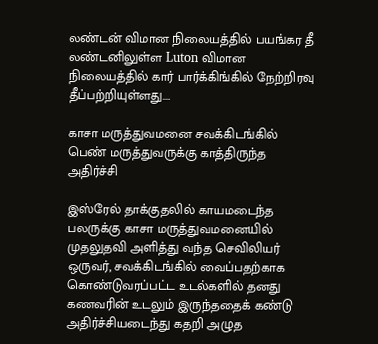லண்டன் விமான நிலையத்தில் பயங்கர தீ லண்டனிலுள்ள Luton விமான நிலையத்தில் கார் பார்க்கிங்கில் நேற்றிரவு தீப்பற்றியுள்ளது.…

காசா மருத்துவமனை சவக்கிடங்கில் பெண் மருத்துவருக்கு காத்திருந்த அதிர்ச்சி

இஸ்ரேல் தாக்குதலில் காயமடைந்த பலருக்கு காசா மருத்துவமனையில் முதலுதவி அளித்து வந்த செவிலியர் ஒருவர், சவக்கிடங்கில் வைப்பதற்காக கொண்டுவரப்பட்ட உடல்களில் தனது கணவரின் உடலும் இருந்ததைக் கண்டு அதிர்ச்சியடைந்து கதறி அழுத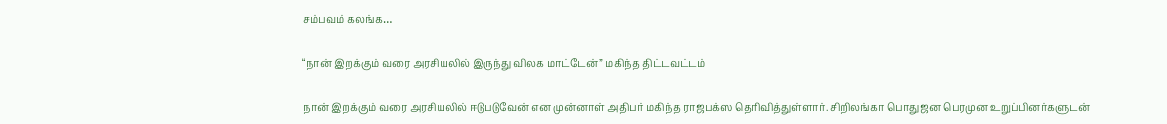சம்பவம் கலங்க…

“நான் இறக்கும் வரை அரசியலில் இருந்து விலக மாட்டேன்” மகிந்த திட்டவட்டம்

நான் இறக்கும் வரை அரசியலில் ஈடுபடுவேன் என முன்னாள் அதிபர் மகிந்த ராஜபக்ஸ தெரிவித்துள்ளார். சிறிலங்கா பொதுஜன பெரமுன உறுப்பினர்களுடன்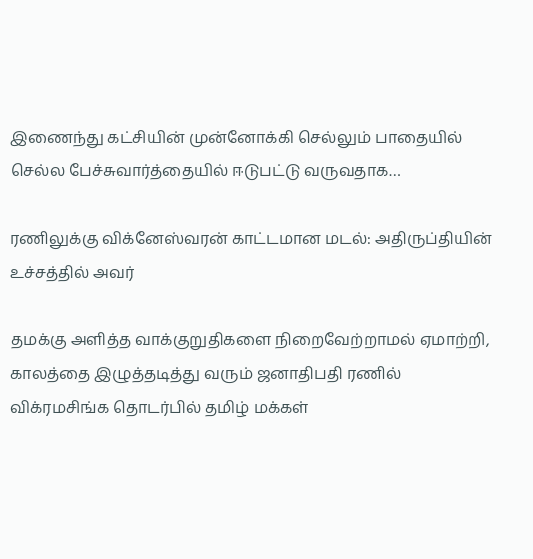இணைந்து கட்சியின் முன்னோக்கி செல்லும் பாதையில் செல்ல பேச்சுவார்த்தையில் ஈடுபட்டு வருவதாக…

ரணிலுக்கு விக்னேஸ்வரன் காட்டமான மடல்: அதிருப்தியின் உச்சத்தில் அவர்

தமக்கு அளித்த வாக்குறுதிகளை நிறைவேற்றாமல் ஏமாற்றி, காலத்தை இழுத்தடித்து வரும் ஜனாதிபதி ரணில் விக்ரமசிங்க தொடர்பில் தமிழ் மக்கள்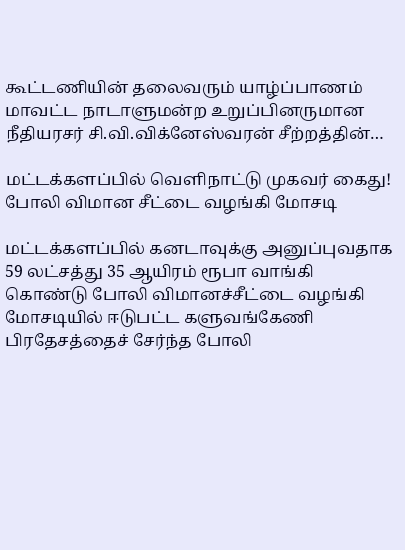கூட்டணியின் தலைவரும் யாழ்ப்பாணம் மாவட்ட நாடாளுமன்ற உறுப்பினருமான நீதியரசர் சி.வி.விக்னேஸ்வரன் சீற்றத்தின்…

மட்டக்களப்பில் வெளிநாட்டு முகவர் கைது! போலி விமான சீட்டை வழங்கி மோசடி

மட்டக்களப்பில் கனடாவுக்கு அனுப்புவதாக 59 லட்சத்து 35 ஆயிரம் ரூபா வாங்கி கொண்டு போலி விமானச்சீட்டை வழங்கி மோசடியில் ஈடுபட்ட களுவங்கேணி பிரதேசத்தைச் சேர்ந்த போலி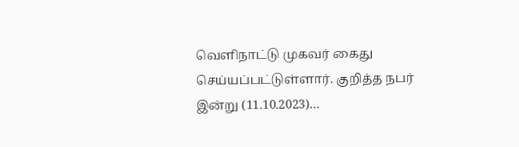வெளிநாட்டு முகவர் கைது செய்யப்பட்டுள்ளார். குறித்த நபர் இன்று (11.10.2023)…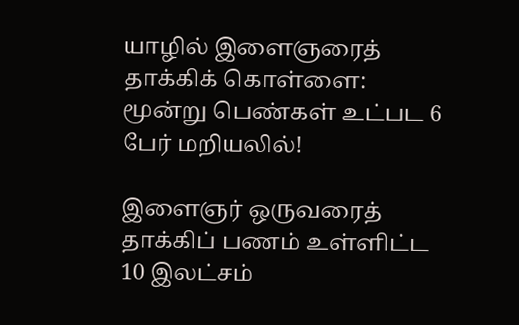யாழில் இளைஞரைத் தாக்கிக் கொள்ளை: மூன்று பெண்கள் உட்பட 6 பேர் மறியலில்!

இளைஞர் ஒருவரைத் தாக்கிப் பணம் உள்ளிட்ட 10 இலட்சம்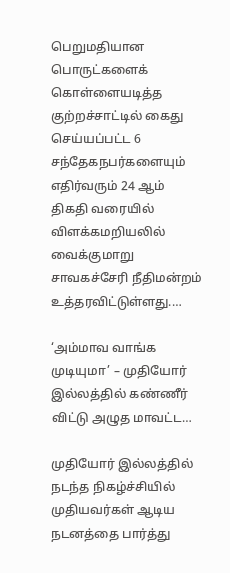பெறுமதியான பொருட்களைக் கொள்ளையடித்த குற்றச்சாட்டில் கைது செய்யப்பட்ட 6 சந்தேகநபர்களையும் எதிர்வரும் 24 ஆம் திகதி வரையில் விளக்கமறியலில் வைக்குமாறு சாவகச்சேரி நீதிமன்றம் உத்தரவிட்டுள்ளது.…

‘அம்மாவ வாங்க முடியுமா’ – முதியோர் இல்லத்தில் கண்ணீர் விட்டு அழுத மாவட்ட…

முதியோர் இல்லத்தில் நடந்த நிகழ்ச்சியில் முதியவர்கள் ஆடிய நடனத்தை பார்த்து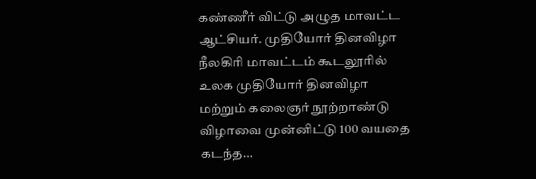கண்ணீர் விட்டு அழுத மாவட்ட ஆட்சியர். முதியோர் தினவிழா நீலகிரி மாவட்டம் கூடலூரில் உலக முதியோர் தினவிழா மற்றும் கலைஞர் நூற்றாண்டு விழாவை முன்னிட்டு 100 வயதை கடந்த…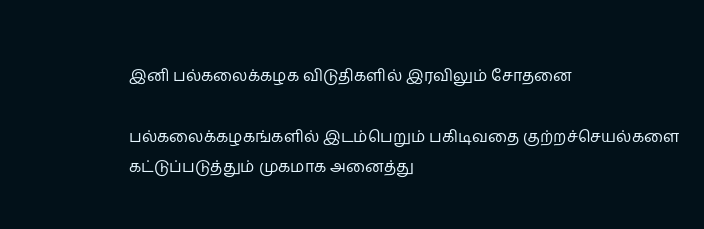இனி பல்கலைக்கழக விடுதிகளில் இரவிலும் சோதனை

பல்கலைக்கழகங்களில் இடம்பெறும் பகிடிவதை குற்றச்செயல்களை கட்டுப்படுத்தும் முகமாக அனைத்து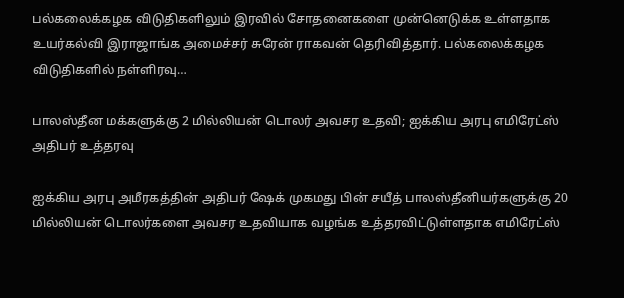பல்கலைக்கழக விடுதிகளிலும் இரவில் சோதனைகளை முன்னெடுக்க உள்ளதாக உயர்கல்வி இராஜாங்க அமைச்சர் சுரேன் ராகவன் தெரிவித்தார். பல்கலைக்கழக விடுதிகளில் நள்ளிரவு…

பாலஸ்தீன மக்களுக்கு 2 மில்லியன் டொலர் அவசர உதவி; ஐக்கிய அரபு எமிரேட்ஸ் அதிபர் உத்தரவு

ஐக்கிய அரபு அமீரகத்தின் அதிபர் ஷேக் முகமது பின் சயீத் பாலஸ்தீனியர்களுக்கு 20 மில்லியன் டொலர்களை அவசர உதவியாக வழங்க உத்தரவிட்டுள்ளதாக எமிரேட்ஸ்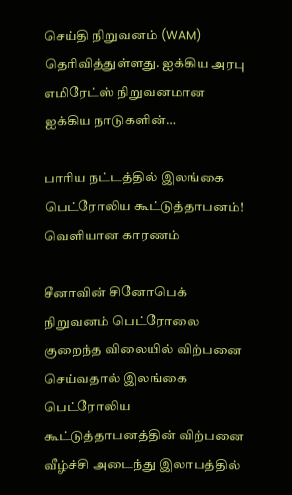செய்தி நிறுவனம் (WAM) தெரிவித்துள்ளது. ஐக்கிய அரபு எமிரேட்ஸ் நிறுவனமான ஐக்கிய நாடுகளின்…

பாரிய நட்டத்தில் இலங்கை பெட்ரோலிய கூட்டுத்தாபனம்! வெளியான காரணம்

சீனாவின் சினோபெக் நிறுவனம் பெட்ரோலை குறைந்த விலையில் விற்பனை செய்வதால் இலங்கை பெட்ரோலிய கூட்டுத்தாபனத்தின் விற்பனை வீழ்ச்சி அடைந்து இலாபத்தில்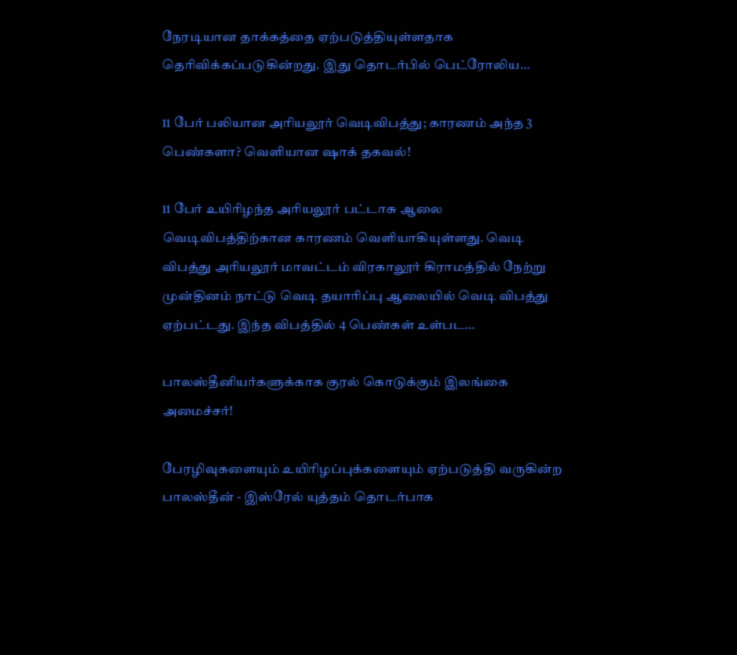நேரடியான தாக்கத்தை ஏற்படுத்தியுள்ளதாக தெரிவிக்கப்படுகின்றது. இது தொடர்பில் பெட்ரோலிய…

11 பேர் பலியான அரியலூர் வெடிவிபத்து; காரணம் அந்த 3 பெண்களா? வெளியான ஷாக் தகவல்!

11 பேர் உயிரிழந்த அரியலூர் பட்டாசு ஆலை வெடிவிபத்திற்கான காரணம் வெளியாகியுள்ளது. வெடி விபத்து அரியலூர் மாவட்டம் விரகாலூர் கிராமத்தில் நேற்று முன்தினம் நாட்டு வெடி தயாரிப்பு ஆலையில் வெடி விபத்து ஏற்பட்டது. இந்த விபத்தில் 4 பெண்கள் உள்பட…

பாலஸ்தீனியர்களுக்காக குரல் கொடுக்கும் இலங்கை அமைச்சர்!

பேரழிவுகளையும் உயிரிழப்புக்களையும் ஏற்படுத்தி வருகின்ற பாலஸ்தீன் - இஸ்ரேல் யுத்தம் தொடர்பாக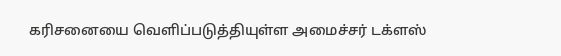கரிசனையை வெளிப்படுத்தியுள்ள அமைச்சர் டக்ளஸ்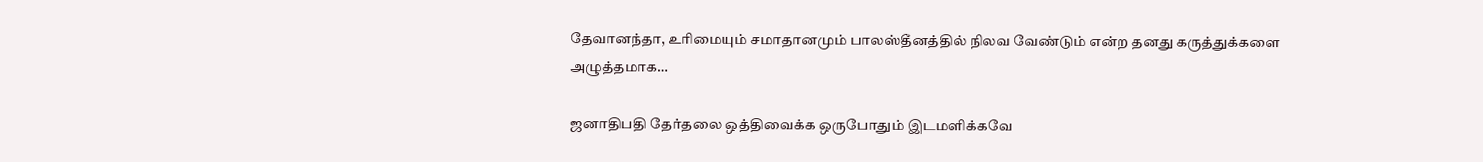தேவானந்தா, உரிமையும் சமாதானமும் பாலஸ்தீனத்தில் நிலவ வேண்டும் என்ற தனது கருத்துக்களை அழுத்தமாக…

ஜனாதிபதி தேர்தலை ஒத்திவைக்க ஒருபோதும் இடமளிக்கவே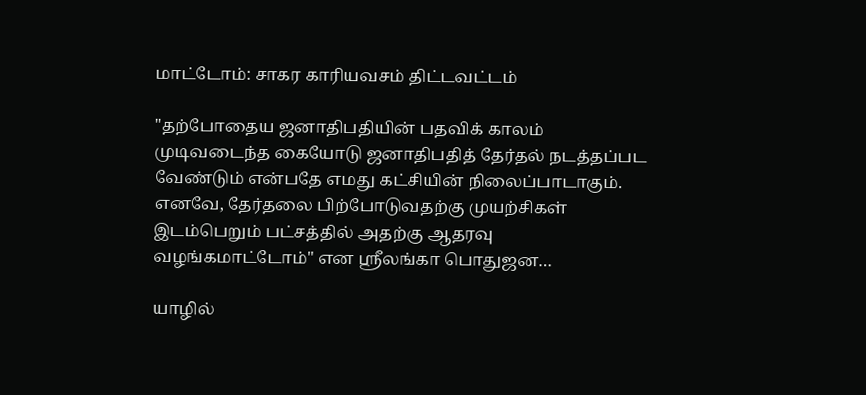மாட்டோம்: சாகர காரியவசம் திட்டவட்டம்

"தற்போதைய ஜனாதிபதியின் பதவிக் காலம் முடிவடைந்த கையோடு ஜனாதிபதித் தேர்தல் நடத்தப்பட வேண்டும் என்பதே எமது கட்சியின் நிலைப்பாடாகும். எனவே, தேர்தலை பிற்போடுவதற்கு முயற்சிகள் இடம்பெறும் பட்சத்தில் அதற்கு ஆதரவு வழங்கமாட்டோம்" என ஶ்ரீலங்கா பொதுஜன…

யாழில்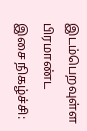இடம்பெறவுள்ள பிரமாண்ட இசை நிகழ்ச்சி: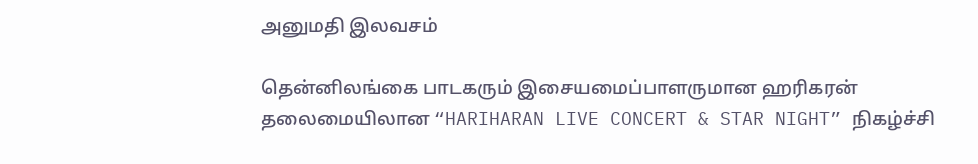அனுமதி இலவசம்

தென்னிலங்கை பாடகரும் இசையமைப்பாளருமான ஹரிகரன் தலைமையிலான “HARIHARAN LIVE CONCERT & STAR NIGHT” நிகழ்ச்சி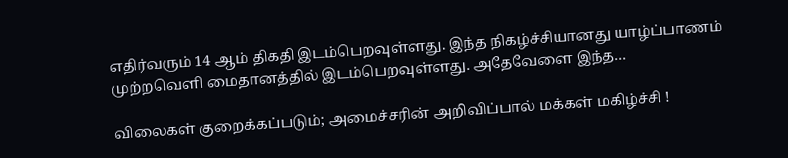எதிர்வரும் 14 ஆம் திகதி இடம்பெறவுள்ளது. இந்த நிகழ்ச்சியானது யாழ்ப்பாணம் முற்றவெளி மைதானத்தில் இடம்பெறவுள்ளது. அதேவேளை இந்த…

விலைகள் குறைக்கப்படும்; அமைச்சரின் அறிவிப்பால் மக்கள் மகிழ்ச்சி !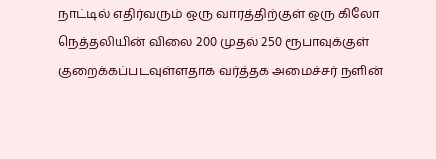நாட்டில் எதிர்வரும் ஒரு வாரத்திற்குள் ஒரு கிலோ நெத்தலியின் விலை 200 முதல் 250 ரூபாவுக்குள் குறைக்கப்படவுள்ளதாக வர்த்தக அமைச்சர் நளின்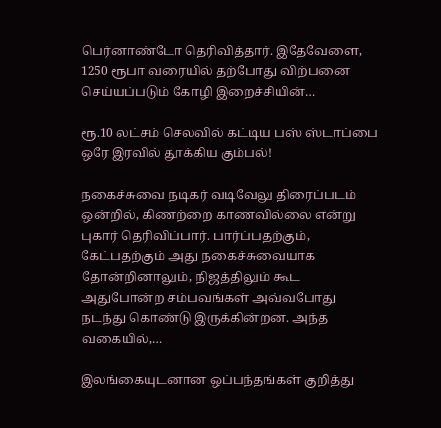பெர்னாண்டோ தெரிவித்தார். இதேவேளை, 1250 ரூபா வரையில் தற்போது விற்பனை செய்யப்படும் கோழி இறைச்சியின்…

ரூ.10 லட்சம் செலவில் கட்டிய பஸ் ஸ்டாப்பை ஒரே இரவில் தூக்கிய கும்பல்!

நகைச்சுவை நடிகர் வடிவேலு திரைப்படம் ஒன்றில், கிணற்றை காணவில்லை என்று புகார் தெரிவிப்பார். பார்ப்பதற்கும், கேட்பதற்கும் அது நகைச்சுவையாக தோன்றினாலும், நிஜத்திலும் கூட அதுபோன்ற சம்பவங்கள் அவ்வபோது நடந்து கொண்டு இருக்கின்றன. அந்த வகையில்,…

இலங்கையுடனான ஒப்பந்தங்கள் குறித்து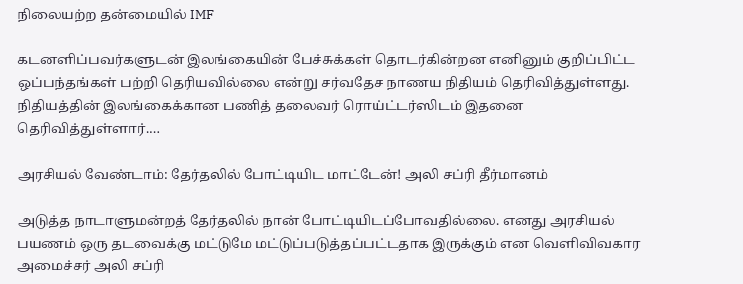நிலையற்ற தன்மையில் IMF

கடனளிப்பவர்களுடன் இலங்கையின் பேச்சுக்கள் தொடர்கின்றன எனினும் குறிப்பிட்ட ஒப்பந்தங்கள் பற்றி தெரியவில்லை என்று சர்வதேச நாணய நிதியம் தெரிவித்துள்ளது. நிதியத்தின் இலங்கைக்கான பணித் தலைவர் ரொய்ட்டர்ஸிடம் இதனை தெரிவித்துள்ளார்.…

அரசியல் வேண்டாம்: தேர்தலில் போட்டியிட மாட்டேன்! அலி சப்ரி தீர்மானம்

அடுத்த நாடாளுமன்றத் தேர்தலில் நான் போட்டியிடப்போவதில்லை. எனது அரசியல் பயணம் ஒரு தடவைக்கு மட்டுமே மட்டுப்படுத்தப்பட்டதாக இருக்கும் என வெளிவிவகார அமைச்சர் அலி சப்ரி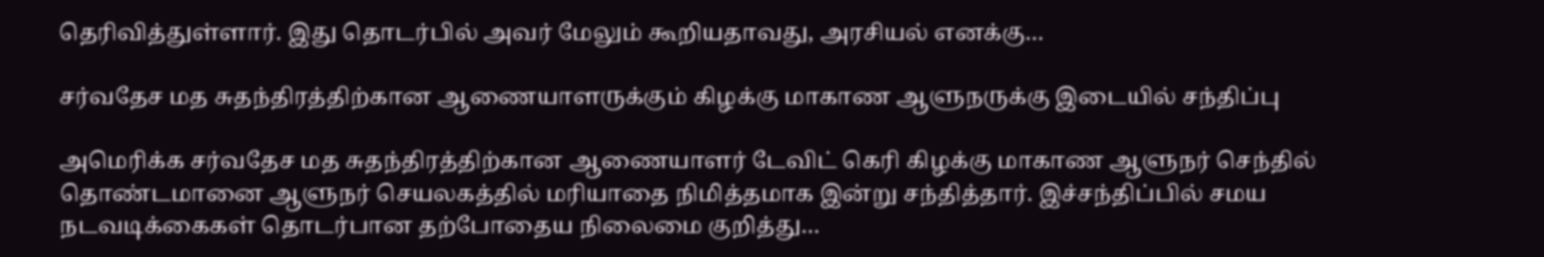தெரிவித்துள்ளார். இது தொடர்பில் அவர் மேலும் கூறியதாவது, அரசியல் எனக்கு…

சர்வதேச மத சுதந்திரத்திற்கான ஆணையாளருக்கும் கிழக்கு மாகாண ஆளுநருக்கு இடையில் சந்திப்பு

அமெரிக்க சர்வதேச மத சுதந்திரத்திற்கான ஆணையாளர் டேவிட் கெரி கிழக்கு மாகாண ஆளுநர் செந்தில் தொண்டமானை ஆளுநர் செயலகத்தில் மரியாதை நிமித்தமாக இன்று சந்தித்தார். இச்சந்திப்பில் சமய நடவடிக்கைகள் தொடர்பான தற்போதைய நிலைமை குறித்து…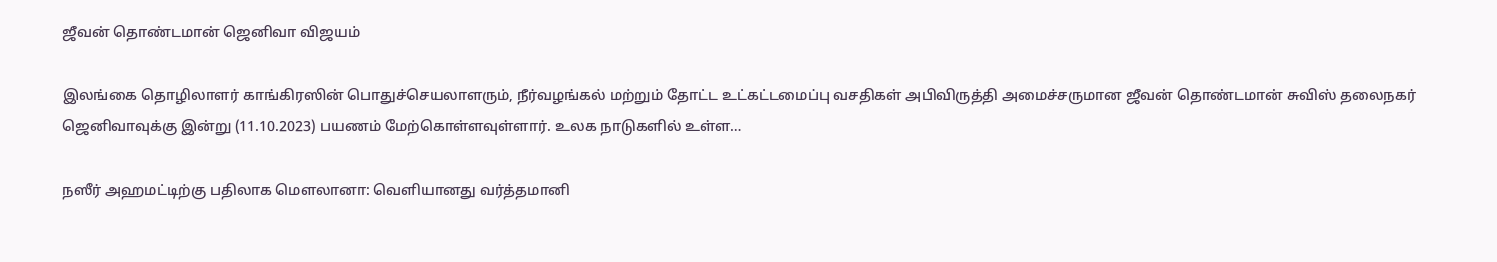ஜீவன் தொண்டமான் ஜெனிவா விஜயம்

இலங்கை தொழிலாளர் காங்கிரஸின் பொதுச்செயலாளரும், நீர்வழங்கல் மற்றும் தோட்ட உட்கட்டமைப்பு வசதிகள் அபிவிருத்தி அமைச்சருமான ஜீவன் தொண்டமான் சுவிஸ் தலைநகர் ஜெனிவாவுக்கு இன்று (11.10.2023) பயணம் மேற்கொள்ளவுள்ளார். உலக நாடுகளில் உள்ள…

நஸீர் அஹமட்டிற்கு பதிலாக மௌலானா: வெளியானது வர்த்தமானி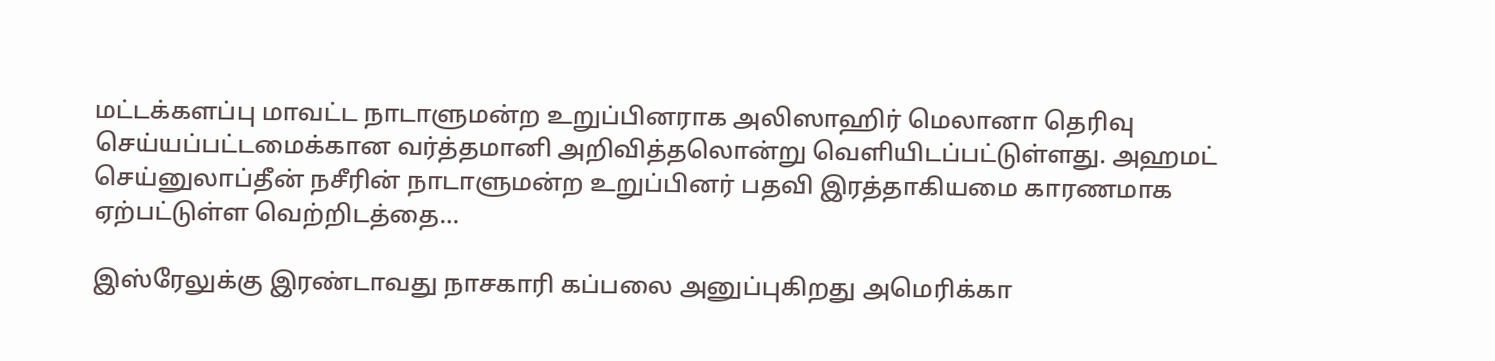மட்டக்களப்பு மாவட்ட நாடாளுமன்ற உறுப்பினராக அலிஸாஹிர் மெலானா தெரிவு செய்யப்பட்டமைக்கான வர்த்தமானி அறிவித்தலொன்று வெளியிடப்பட்டுள்ளது. அஹமட் செய்னுலாப்தீன் நசீரின் நாடாளுமன்ற உறுப்பினர் பதவி இரத்தாகியமை காரணமாக ஏற்பட்டுள்ள வெற்றிடத்தை…

இஸ்ரேலுக்கு இரண்டாவது நாசகாரி கப்பலை அனுப்புகிறது அமெரிக்கா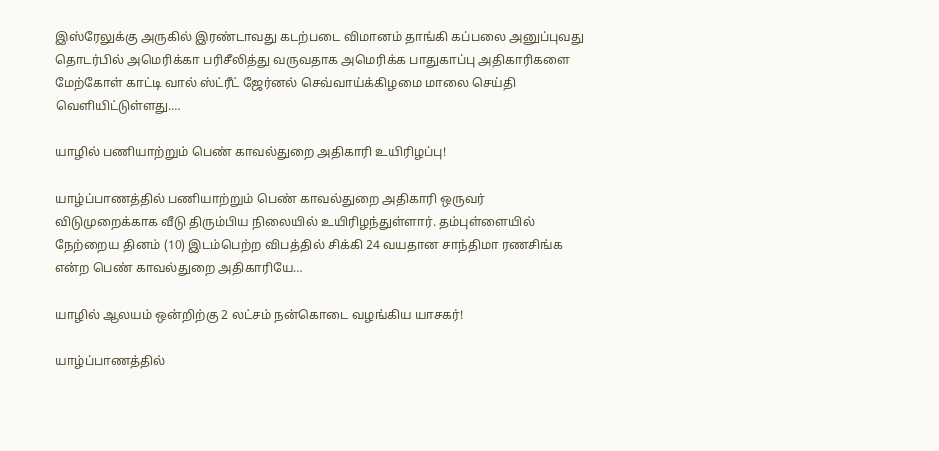இஸ்ரேலுக்கு அருகில் இரண்டாவது கடற்படை விமானம் தாங்கி கப்பலை அனுப்புவது தொடர்பில் அமெரிக்கா பரிசீலித்து வருவதாக அமெரிக்க பாதுகாப்பு அதிகாரிகளை மேற்கோள் காட்டி வால் ஸ்ட்ரீட் ஜேர்னல் செவ்வாய்க்கிழமை மாலை செய்தி வெளியிட்டுள்ளது.…

யாழில் பணியாற்றும் பெண் காவல்துறை அதிகாரி உயிரிழப்பு!

யாழ்ப்பாணத்தில் பணியாற்றும் பெண் காவல்துறை அதிகாரி ஒருவர் விடுமுறைக்காக வீடு திரும்பிய நிலையில் உயிரிழந்துள்ளார். தம்புள்ளையில் நேற்றைய தினம் (10) இடம்பெற்ற விபத்தில் சிக்கி 24 வயதான சாந்திமா ரணசிங்க என்ற பெண் காவல்துறை அதிகாரியே…

யாழில் ஆலயம் ஒன்றிற்கு 2 லட்சம் நன்கொடை வழங்கிய யாசகர்!

யாழ்ப்பாணத்தில்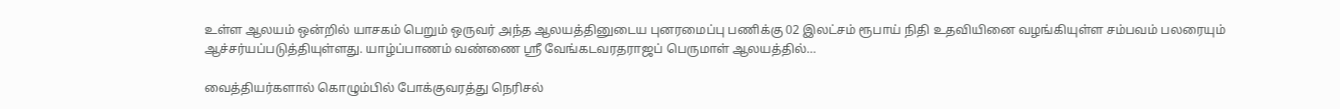உள்ள ஆலயம் ஒன்றில் யாசகம் பெறும் ஒருவர் அந்த ஆலயத்தினுடைய புனரமைப்பு பணிக்கு 02 இலட்சம் ரூபாய் நிதி உதவியினை வழங்கியுள்ள சம்பவம் பலரையும் ஆச்சர்யப்படுத்தியுள்ளது. யாழ்ப்பாணம் வண்ணை ஸ்ரீ வேங்கடவரதராஜப் பெருமாள் ஆலயத்தில்…

வைத்தியர்களால் கொழும்பில் போக்குவரத்து நெரிசல்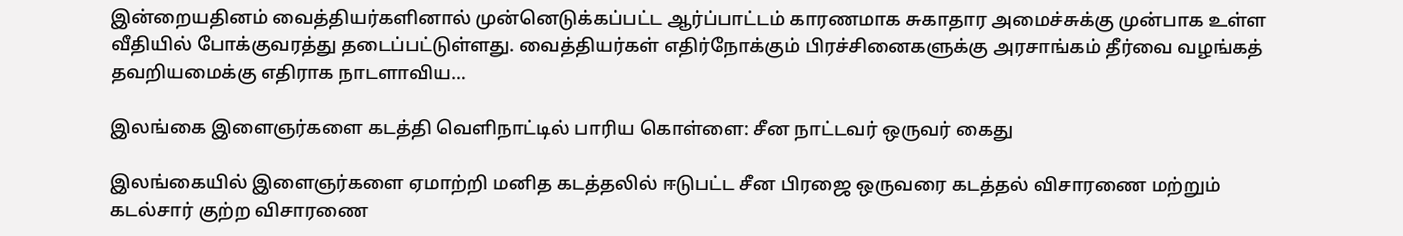இன்றையதினம் வைத்தியர்களினால் முன்னெடுக்கப்பட்ட ஆர்ப்பாட்டம் காரணமாக சுகாதார அமைச்சுக்கு முன்பாக உள்ள வீதியில் போக்குவரத்து தடைப்பட்டுள்ளது. வைத்தியர்கள் எதிர்நோக்கும் பிரச்சினைகளுக்கு அரசாங்கம் தீர்வை வழங்கத் தவறியமைக்கு எதிராக நாடளாவிய…

இலங்கை இளைஞர்களை கடத்தி வெளிநாட்டில் பாரிய கொள்ளை: சீன நாட்டவர் ஒருவர் கைது

இலங்கையில் இளைஞர்களை ஏமாற்றி மனித கடத்தலில் ஈடுபட்ட சீன பிரஜை ஒருவரை கடத்தல் விசாரணை மற்றும் கடல்சார் குற்ற விசாரணை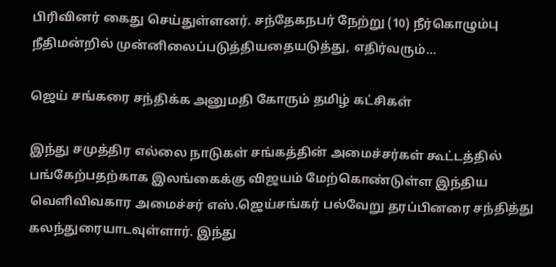பிரிவினர் கைது செய்துள்ளனர். சந்தேகநபர் நேற்று (10) நீர்கொழும்பு நீதிமன்றில் முன்னிலைப்படுத்தியதையடுத்து, எதிர்வரும்…

ஜெய் சங்கரை சந்திக்க அனுமதி கோரும் தமிழ் கட்சிகள்

இந்து சமுத்திர எல்லை நாடுகள் சங்கத்தின் அமைச்சர்கள் கூட்டத்தில் பங்கேற்பதற்காக இலங்கைக்கு விஜயம் மேற்கொண்டுள்ள இந்திய வெளிவிவகார அமைச்சர் எஸ்.ஜெய்சங்கர் பல்வேறு தரப்பினரை சந்தித்து கலந்துரையாடவுள்ளார். இந்து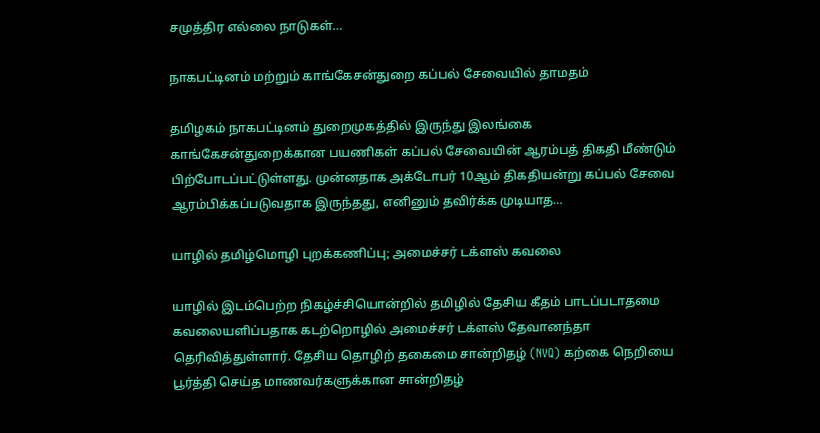சமுத்திர எல்லை நாடுகள்…

நாகபட்டினம் மற்றும் காங்கேசன்துறை கப்பல் சேவையில் தாமதம்

தமிழகம் நாகபட்டினம் துறைமுகத்தில் இருந்து இலங்கை காங்கேசன்துறைக்கான பயணிகள் கப்பல் சேவையின் ஆரம்பத் திகதி மீண்டும் பிற்போடப்பட்டுள்ளது. முன்னதாக அக்டோபர் 10ஆம் திகதியன்று கப்பல் சேவை ஆரம்பிக்கப்படுவதாக இருந்தது, எனினும் தவிர்க்க முடியாத…

யாழில் தமிழ்மொழி புறக்கணிப்பு; அமைச்சர் டக்ளஸ் கவலை

யாழில் இடம்பெற்ற நிகழ்ச்சியொன்றில் தமிழில் தேசிய கீதம் பாடப்படாதமை கவலையளிப்பதாக கடற்றொழில் அமைச்சர் டக்ளஸ் தேவானந்தா தெரிவித்துள்ளார். தேசிய தொழிற் தகைமை சான்றிதழ் (NVQ) கற்கை நெறியை பூர்த்தி செய்த மாணவர்களுக்கான சான்றிதழ்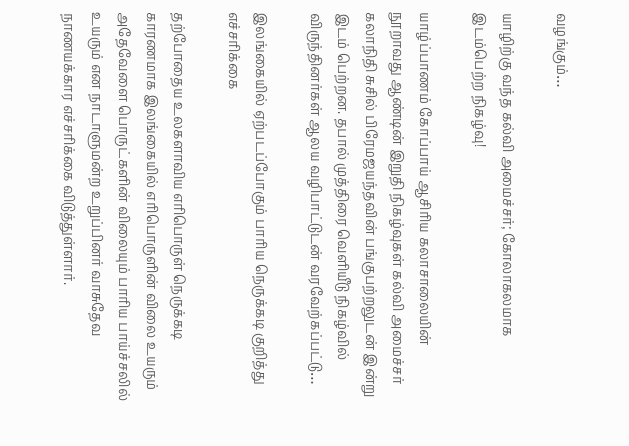வழங்கும்…

யாழிற்கு வந்த கல்வி அமைச்சர்; கோலாகலமாக இடம்பெற்ற நிகழ்வு!

யாழ்ப்பாணம் கோப்பாய் ஆசிரிய கலாசாலையின் நூறாவது ஆண்டின் இறுதி நிகழ்வுகள் கல்வி அமைச்சர் கலாநிதி சுசில் பிரேமஜயந்தவின் பங்குபற்றலுடன் இன்று இடம் பெற்றன. தபால் முத்திரை வெளியீடு நிகழ்வில் விருந்தினர்கள் ஆலய வழிபாட்டுடன் வரவேற்கப்பட்டு…

இலங்கையில் ஏற்படப்போகும் பாரிய நெருக்கடி குறித்து எச்சரிக்கை

தற்போதைய உலகளாவிய எரிபொருள் நெருக்கடி காரணமாக இலங்கையில் எரிபொருளின் விலை உயரும் அதேவேளை பொருட்களின் விலையும் பாரிய பாய்ச்சலில் உயரும் என நாடாளுமன்ற உறுப்பினர் வாசுதேவ நாணயக்கார எச்சரிக்கை விடுத்துள்ளார்.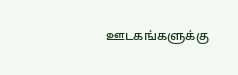ஊடகங்களுக்கு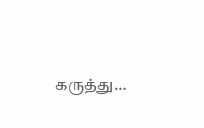கருத்து…